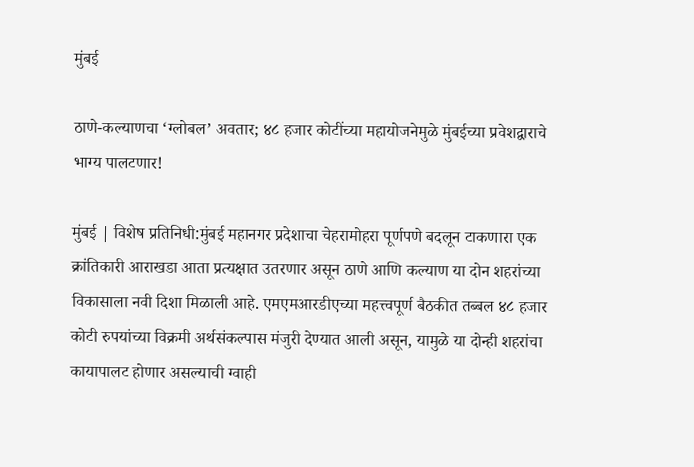मुंबई

ठाणे-कल्याणचा ‘ग्लोबल’ अवतार; ४८ हजार कोटींच्या महायोजनेमुळे मुंबईच्या प्रवेशद्वाराचे भाग्य पालटणार!

मुंबई | विशेष प्रतिनिधी:मुंबई महानगर प्रदेशाचा चेहरामोहरा पूर्णपणे बदलून टाकणारा एक क्रांतिकारी आराखडा आता प्रत्यक्षात उतरणार असून ठाणे आणि कल्याण या दोन शहरांच्या विकासाला नवी दिशा मिळाली आहे. एमएमआरडीएच्या महत्त्वपूर्ण बैठकीत तब्बल ४८ हजार कोटी रुपयांच्या विक्रमी अर्थसंकल्पास मंजुरी देण्यात आली असून, यामुळे या दोन्ही शहरांचा कायापालट होणार असल्याची ग्वाही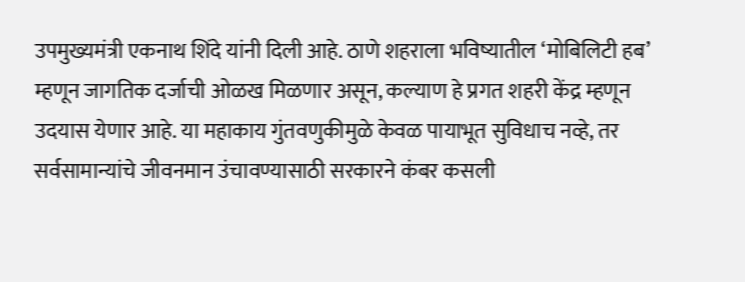उपमुख्यमंत्री एकनाथ शिंदे यांनी दिली आहे. ठाणे शहराला भविष्यातील ‘मोबिलिटी हब’ म्हणून जागतिक दर्जाची ओळख मिळणार असून, कल्याण हे प्रगत शहरी केंद्र म्हणून उदयास येणार आहे. या महाकाय गुंतवणुकीमुळे केवळ पायाभूत सुविधाच नव्हे, तर सर्वसामान्यांचे जीवनमान उंचावण्यासाठी सरकारने कंबर कसली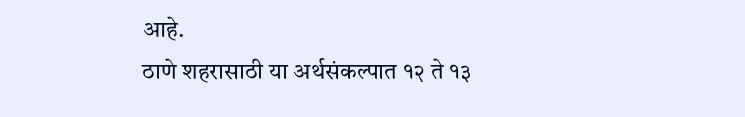आहे.
ठाणे शहरासाठी या अर्थसंकल्पात १२ ते १३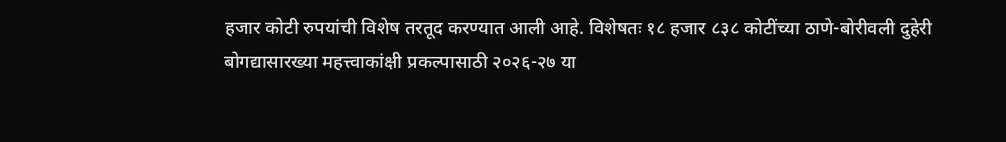हजार कोटी रुपयांची विशेष तरतूद करण्यात आली आहे. विशेषतः १८ हजार ८३८ कोटींच्या ठाणे-बोरीवली दुहेरी बोगद्यासारख्या महत्त्वाकांक्षी प्रकल्पासाठी २०२६-२७ या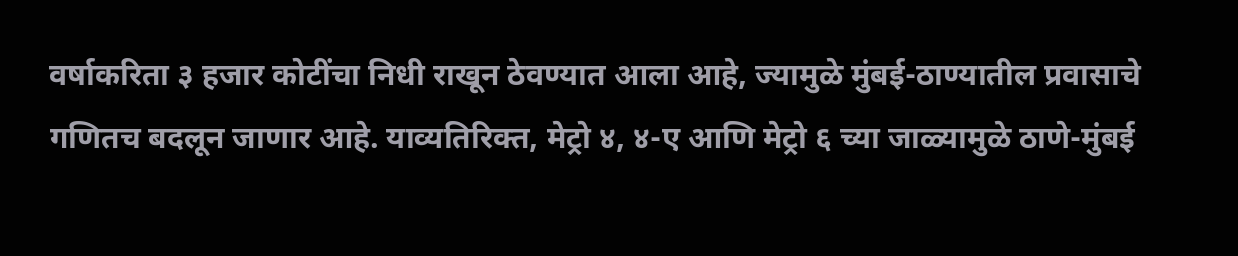वर्षाकरिता ३ हजार कोटींचा निधी राखून ठेवण्यात आला आहे, ज्यामुळे मुंबई-ठाण्यातील प्रवासाचे गणितच बदलून जाणार आहे. याव्यतिरिक्त, मेट्रो ४, ४-ए आणि मेट्रो ६ च्या जाळ्यामुळे ठाणे-मुंबई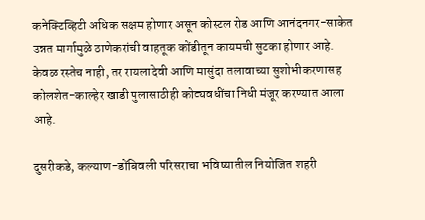कनेक्टिव्हिटी अधिक सक्षम होणार असून कोस्टल रोड आणि आनंदनगर-साकेत उन्नत मार्गामुळे ठाणेकरांची वाहतूक कोंडीतून कायमची सुटका होणार आहे. केवळ रस्तेच नाही, तर रायलादेवी आणि मासुंदा तलावाच्या सुशोभीकरणासह कोलशेत-काल्हेर खाडी पुलासाठीही कोट्यवधींचा निधी मंजूर करण्यात आला आहे.

दुसरीकडे, कल्याण-डोंबिवली परिसराचा भविष्यातील नियोजित शहरी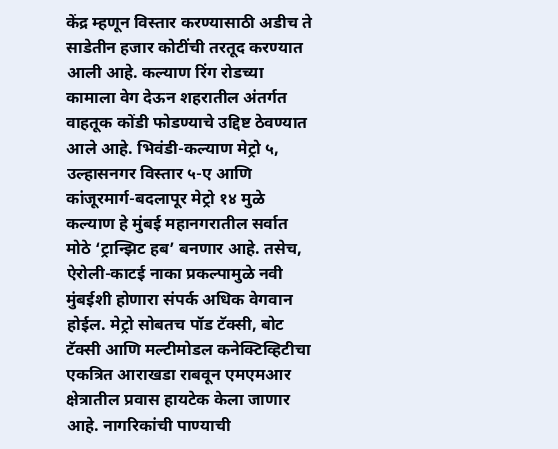केंद्र म्हणून विस्तार करण्यासाठी अडीच ते साडेतीन हजार कोटींची तरतूद करण्यात आली आहे. कल्याण रिंग रोडच्या कामाला वेग देऊन शहरातील अंतर्गत वाहतूक कोंडी फोडण्याचे उद्दिष्ट ठेवण्यात आले आहे. भिवंडी-कल्याण मेट्रो ५, उल्हासनगर विस्तार ५-ए आणि कांजूरमार्ग-बदलापूर मेट्रो १४ मुळे कल्याण हे मुंबई महानगरातील सर्वात मोठे ‘ट्रान्झिट हब’ बनणार आहे. तसेच, ऐरोली-काटई नाका प्रकल्पामुळे नवी मुंबईशी होणारा संपर्क अधिक वेगवान होईल. मेट्रो सोबतच पॉड टॅक्सी, बोट टॅक्सी आणि मल्टीमोडल कनेक्टिव्हिटीचा एकत्रित आराखडा राबवून एमएमआर क्षेत्रातील प्रवास हायटेक केला जाणार आहे. नागरिकांची पाण्याची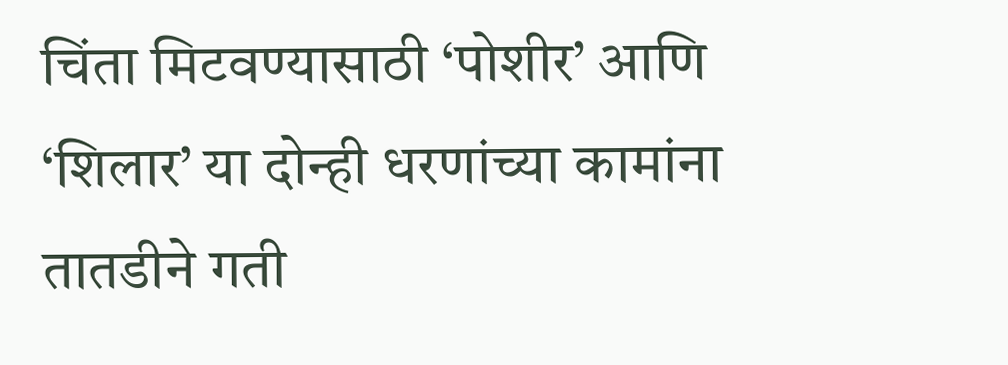चिंता मिटवण्यासाठी ‘पोशीर’ आणि ‘शिलार’ या दोन्ही धरणांच्या कामांना तातडीने गती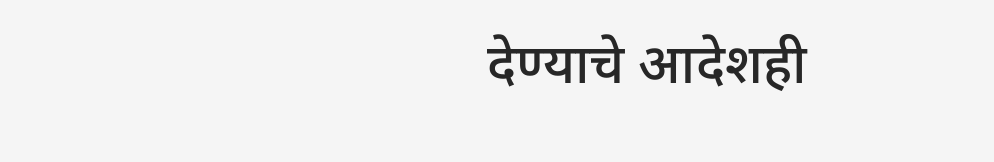देण्याचे आदेशही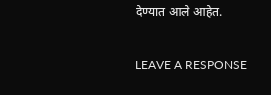देण्यात आले आहेत.

LEAVE A RESPONSE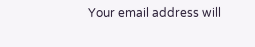Your email address will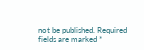not be published. Required fields are marked *